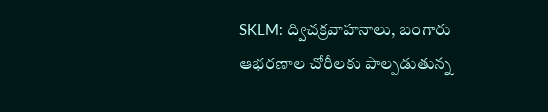SKLM: ద్విచక్రవాహనాలు, బంగారు ఆభరణాల చోరీలకు పాల్పడుతున్న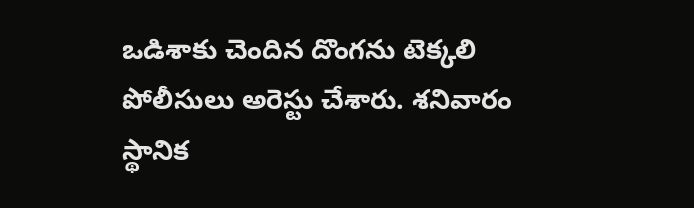ఒడిశాకు చెందిన దొంగను టెక్కలి పోలీసులు అరెస్టు చేశారు. శనివారం స్థానిక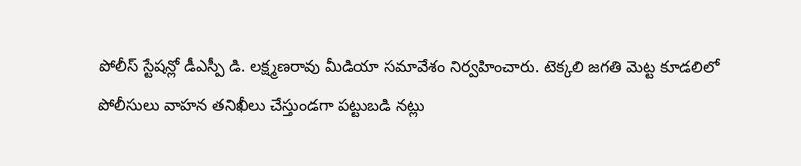పోలీస్ స్టేషన్లో డీఎస్పీ డి. లక్ష్మణరావు మీడియా సమావేశం నిర్వహించారు. టెక్కలి జగతి మెట్ట కూడలిలో పోలీసులు వాహన తనిఖీలు చేస్తుండగా పట్టుబడి నట్లు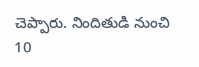చెప్పారు. నిందితుడి నుంచి 10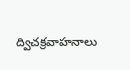ద్విచక్రవాహనాలు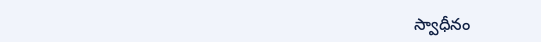స్వాధీనం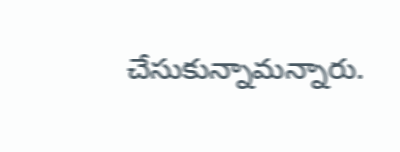చేసుకున్నామన్నారు.